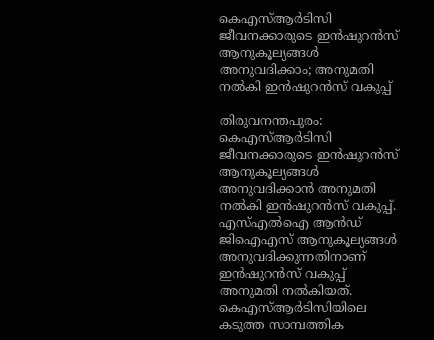കെഎസ്ആർടിസി ജീവനക്കാരുടെ ഇൻഷുറൻസ് ആനുകൂല്യങ്ങൾ അനുവദിക്കാം; അനുമതി നൽകി ഇൻഷുറൻസ് വകുപ്പ്

തിരുവനന്തപുരം: കെഎസ്ആർടിസി ജീവനക്കാരുടെ ഇൻഷുറൻസ് ആനുകൂല്യങ്ങൾ അനുവദിക്കാൻ അനുമതി നൽകി ഇൻഷുറൻസ് വകുപ്പ്. എസ്എൽഐ ആൻഡ് ജിഐഎസ് ആനുകൂല്യങ്ങൾ അനുവദിക്കുന്നതിനാണ് ഇൻഷുറൻസ് വകുപ്പ് അനുമതി നൽകിയത്. കെഎസ്ആർടിസിയിലെ കടുത്ത സാമ്പത്തിക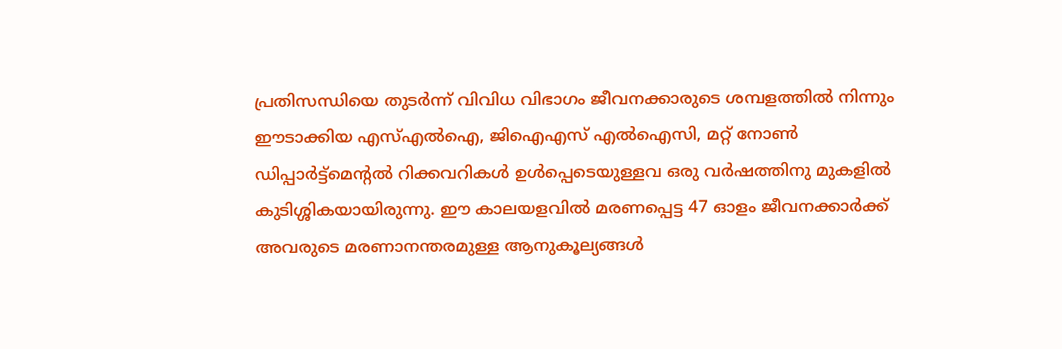പ്രതിസന്ധിയെ തുടർന്ന് വിവിധ വിഭാഗം ജീവനക്കാരുടെ ശമ്പളത്തിൽ നിന്നും ഈടാക്കിയ എസ്എൽഐ, ജിഐഎസ് എൽഐസി, മറ്റ് നോൺ ഡിപ്പാർട്ട്‌മെന്റൽ റിക്കവറികൾ ഉൾപ്പെടെയുള്ളവ ഒരു വർഷത്തിനു മുകളിൽ കുടിശ്ശികയായിരുന്നു. ഈ കാലയളവിൽ മരണപ്പെട്ട 47 ഓളം ജീവനക്കാർക്ക് അവരുടെ മരണാനന്തരമുള്ള ആനുകൂല്യങ്ങൾ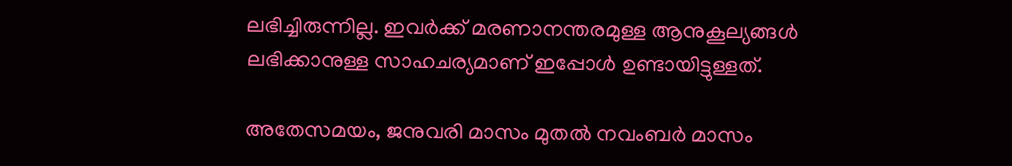ലഭിച്ചിരുന്നില്ല. ഇവർക്ക് മരണാനന്തരമുള്ള ആനുകൂല്യങ്ങൾ ലഭിക്കാനുള്ള സാഹചര്യമാണ് ഇപ്പോൾ ഉണ്ടായിട്ടുള്ളത്.

അതേസമയം, ജനുവരി മാസം മുതൽ നവംബർ മാസം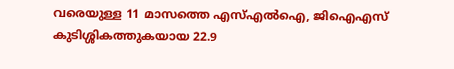വരെയുള്ള 11 മാസത്തെ എസ്എൽഐ, ജിഐഎസ് കുടിശ്ശികത്തുകയായ 22.9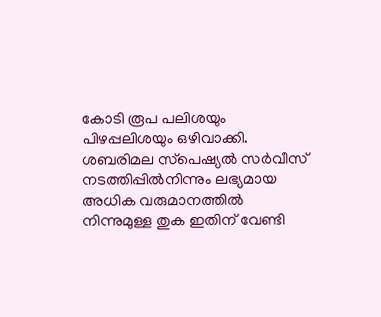കോടി രൂപ പലിശയും പിഴപ്പലിശയും ഒഴിവാക്കി. ശബരിമല സ്‌പെഷ്യൽ സർവീസ് നടത്തിപ്പിൽനിന്നും ലഭ്യമായ അധിക വരുമാനത്തിൽ നിന്നുമുള്ള തുക ഇതിന് വേണ്ടി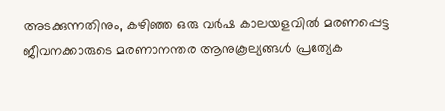അടക്കുന്നതിനും, കഴിഞ്ഞ ഒരു വർഷ കാലയളവിൽ മരണപ്പെട്ട ജീവനക്കാരുടെ മരണാനന്തര ആനുകൂല്യങ്ങൾ പ്രത്യേക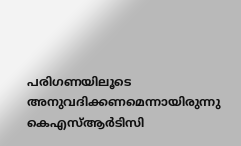പരിഗണയിലൂടെ അനുവദിക്കണമെന്നായിരുന്നു കെഎസ്ആർടിസി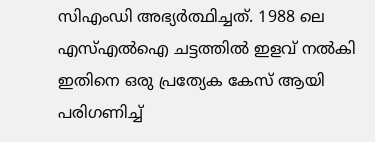സിഎംഡി അഭ്യർത്ഥിച്ചത്. 1988 ലെ എസ്എൽഐ ചട്ടത്തിൽ ഇളവ് നൽകി ഇതിനെ ഒരു പ്രത്യേക കേസ് ആയി പരിഗണിച്ച്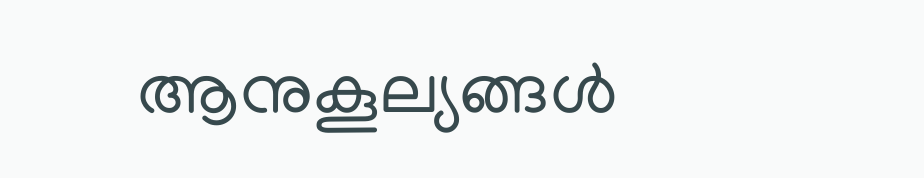ആനുകൂല്യങ്ങൾ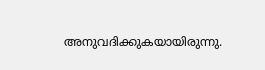അനുവദിക്കുകയായിരുന്നു.